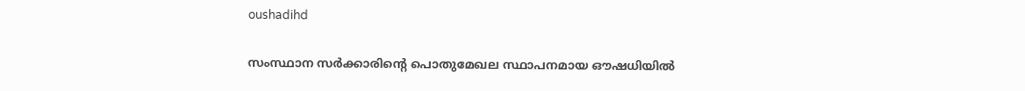oushadihd

സംസ്ഥാന സര്‍ക്കാരിന്‍റെ പൊതുമേഖല സ്ഥാപനമായ ഔഷധിയില്‍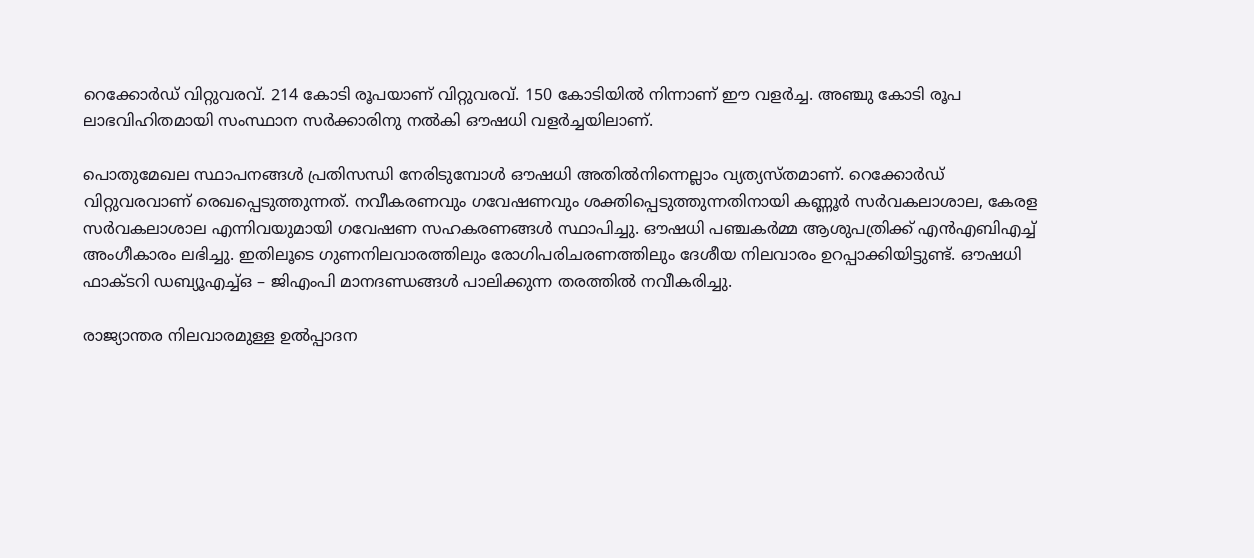റെക്കോര്‍ഡ് വിറ്റുവരവ്. 214 കോടി രൂപയാണ് വിറ്റുവരവ്. 150 കോടിയില്‍ നിന്നാണ് ഈ വളര്‍ച്ച. അഞ്ചു കോടി രൂപ ലാഭവിഹിതമായി സംസ്ഥാന സര്‍ക്കാരിനു നല്‍കി ഔഷധി വളര്‍ച്ചയിലാണ്.

പൊതുമേഖല സ്ഥാപനങ്ങള്‍ പ്രതിസന്ധി നേരിടുമ്പോള്‍ ഔഷധി അതില്‍നിന്നെല്ലാം വ്യത്യസ്തമാണ്. റെക്കോര്‍ഡ് വിറ്റുവരവാണ് രെഖപ്പെടുത്തുന്നത്. നവീകരണവും ഗവേഷണവും ശക്തിപ്പെടുത്തുന്നതിനായി കണ്ണൂർ സർവകലാശാല, കേരള സർവകലാശാല എന്നിവയുമായി ഗവേഷണ സഹകരണങ്ങൾ സ്ഥാപിച്ചു. ഔഷധി പഞ്ചകർമ്മ ആശുപത്രിക്ക് എന്‍എബിഎച്ച് അംഗീകാരം ലഭിച്ചു. ഇതിലൂടെ ഗുണനിലവാരത്തിലും രോഗിപരിചരണത്തിലും ദേശീയ നിലവാരം ഉറപ്പാക്കിയിട്ടുണ്ട്. ഔഷധി ഫാക്ടറി ഡബ്യൂഎച്ച്ഒ – ജിഎംപി മാനദണ്ഡങ്ങൾ പാലിക്കുന്ന തരത്തിൽ നവീകരിച്ചു.

രാജ്യാന്തര നിലവാരമുള്ള ഉൽപ്പാദന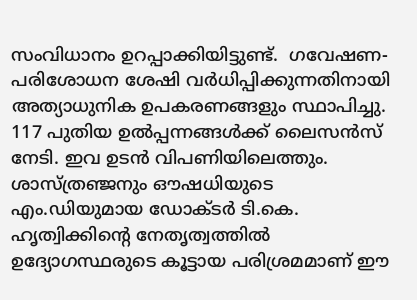സംവിധാനം ഉറപ്പാക്കിയിട്ടുണ്ട്.  ഗവേഷണ-പരിശോധന ശേഷി വർധിപ്പിക്കുന്നതിനായി അത്യാധുനിക ഉപകരണങ്ങളും സ്ഥാപിച്ചു. 117 പുതിയ ഉൽപ്പന്നങ്ങൾക്ക് ലൈസൻസ് നേടി. ഇവ ഉടൻ വിപണിയിലെത്തും. ശാസ്ത്രഞ്ജനും ഔഷധിയുടെ എം.ഡിയുമായ ഡോക്ടര്‍ ടി.കെ. ഹൃത്വിക്കിന്‍റെ നേതൃത്വത്തില്‍ ഉദ്യോഗസ്ഥരുടെ കൂട്ടായ പരിശ്രമമാണ് ഈ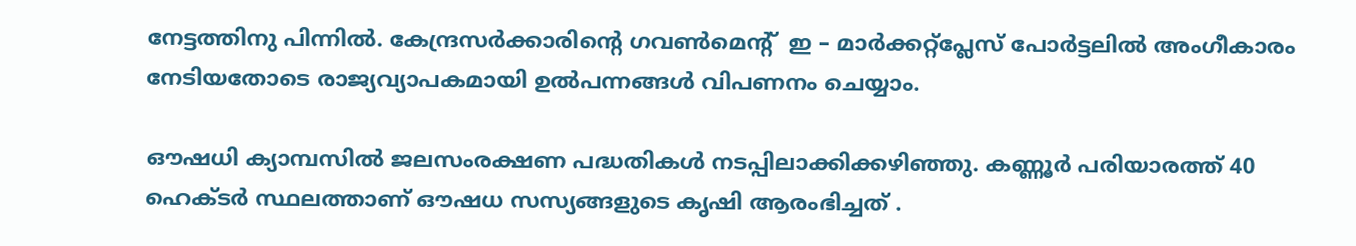നേട്ടത്തിനു പിന്നില്‍. കേന്ദ്രസർക്കാരിന്‍റെ ഗവണ്‍മെന്‍റ്  ഇ – മാര്‍ക്കറ്റ്പ്ലേസ് പോർട്ടലിൽ അംഗീകാരം നേടിയതോടെ രാജ്യവ്യാപകമായി ഉൽപന്നങ്ങൾ വിപണനം ചെയ്യാം.

ഔഷധി ക്യാമ്പസിൽ ജലസംരക്ഷണ പദ്ധതികൾ നടപ്പിലാക്കിക്കഴിഞ്ഞു. കണ്ണൂർ പരിയാരത്ത് 40 ഹെക്ടർ സ്ഥലത്താണ് ഔഷധ സസ്യങ്ങളുടെ കൃഷി ആരംഭിച്ചത് .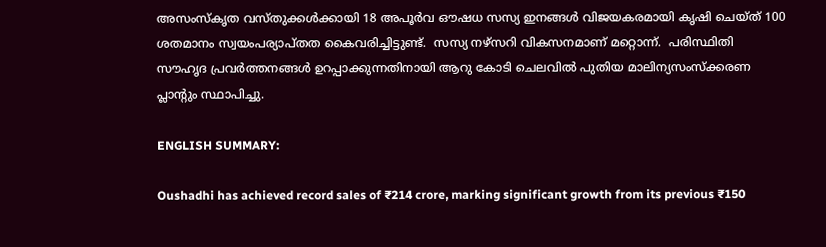അസംസ്കൃത വസ്തുക്കൾക്കായി 18 അപൂർവ ഔഷധ സസ്യ ഇനങ്ങൾ വിജയകരമായി കൃഷി ചെയ്ത് 100 ശതമാനം സ്വയംപര്യാപ്തത കൈവരിച്ചിട്ടുണ്ട്.  സസ്യ നഴ്സറി വികസനമാണ് മറ്റൊന്ന്.  പരിസ്ഥിതി സൗഹൃദ പ്രവർത്തനങ്ങൾ ഉറപ്പാക്കുന്നതിനായി ആറു കോടി ചെലവിൽ പുതിയ മാലിന്യസംസ്ക്കരണ പ്ലാന്‍റും സ്ഥാപിച്ചു.

ENGLISH SUMMARY:

Oushadhi has achieved record sales of ₹214 crore, marking significant growth from its previous ₹150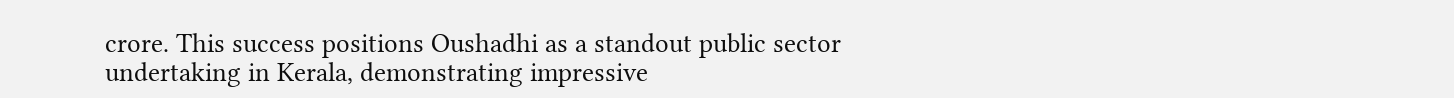crore. This success positions Oushadhi as a standout public sector undertaking in Kerala, demonstrating impressive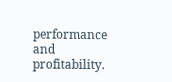performance and profitability.